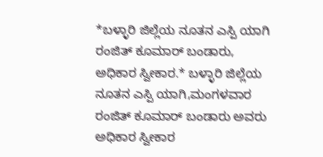*ಬಳ್ಳಾರಿ ಜಿಲ್ಲೆಯ ನೂತನ ಎಸ್ಪಿ ಯಾಗಿ ರಂಜಿತ್ ಕೂಮಾರ್ ಬಂಡಾರು, ಅಧಿಕಾರ ಸ್ವೀಕಾರ.* ಬಳ್ಳಾರಿ ಜಿಲ್ಲೆಯ ನೂತನ ಎಸ್ಪಿ ಯಾಗಿ,ಮಂಗಳವಾರ ರಂಜಿತ್ ಕೂಮಾರ್ ಬಂಡಾರು ಅವರು ಅಧಿಕಾರ ಸ್ವೀಕಾರ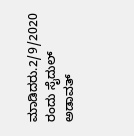ಮಾಡಿದರು.2/9/2020 ರಂದು ಸೈದುಲ್ ಅಡಾವತ್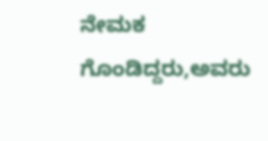ನೇಮಕ ಗೊಂಡಿದ್ದರು,ಅವರು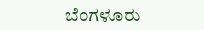ಬೆಂಗಳೂರು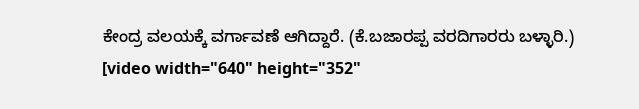ಕೇಂದ್ರ ವಲಯಕ್ಕೆ ವರ್ಗಾವಣೆ ಆಗಿದ್ದಾರೆ. (ಕೆ.ಬಜಾರಪ್ಪ ವರದಿಗಾರರು ಬಳ್ಳಾರಿ.)
[video width="640" height="352"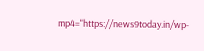mp4="https://news9today.in/wp-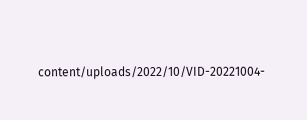content/uploads/2022/10/VID-20221004-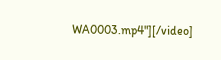WA0003.mp4"][/video]